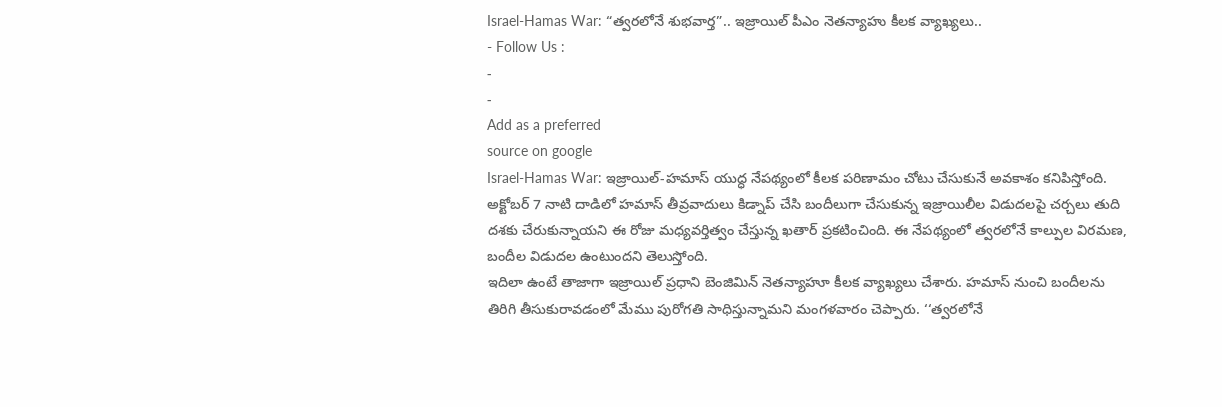Israel-Hamas War: “త్వరలోనే శుభవార్త”.. ఇజ్రాయిల్ పీఎం నెతన్యాహు కీలక వ్యాఖ్యలు..
- Follow Us :
-
-
Add as a preferred
source on google
Israel-Hamas War: ఇజ్రాయిల్-హమాస్ యుద్ధ నేపథ్యంలో కీలక పరిణామం చోటు చేసుకునే అవకాశం కనిపిస్తోంది. అక్టోబర్ 7 నాటి దాడిలో హమాస్ తీవ్రవాదులు కిడ్నాప్ చేసి బందీలుగా చేసుకున్న ఇజ్రాయిలీల విడుదలపై చర్చలు తుది దశకు చేరుకున్నాయని ఈ రోజు మధ్యవర్తిత్వం చేస్తున్న ఖతార్ ప్రకటించింది. ఈ నేపథ్యంలో త్వరలోనే కాల్పుల విరమణ, బందీల విడుదల ఉంటుందని తెలుస్తోంది.
ఇదిలా ఉంటే తాజాగా ఇజ్రాయిల్ ప్రధాని బెంజిమిన్ నెతన్యాహూ కీలక వ్యాఖ్యలు చేశారు. హమాస్ నుంచి బందీలను తిరిగి తీసుకురావడంలో మేము పురోగతి సాధిస్తున్నామని మంగళవారం చెప్పారు. ‘‘త్వరలోనే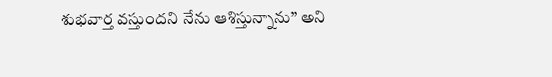శుభవార్త వస్తుందని నేను ఆశిస్తున్నాను’’ అని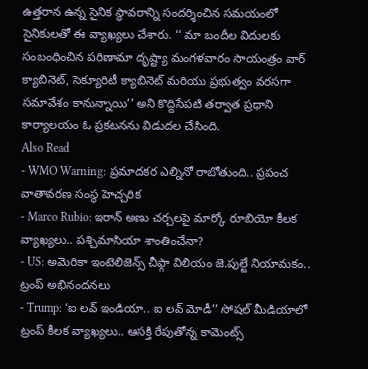ఉత్తరాన ఉన్న సైనిక స్థావరాన్ని సందర్శించిన సమయంలో సైనికులతో ఈ వ్యాఖ్యలు చేశారు. ‘‘ మా బందీల విదులకు సంబంధించిన పరిణామా దృష్ట్యా మంగళవారం సాయంత్రం వార్ క్యాబినెట్, సెక్యూరిటీ క్యాబినెట్ మరియు ప్రభుత్వం వరసగా సమావేశం కానున్నాయి’’ అని కొద్దిసేపటి తర్వాత ప్రధాని కార్యాలయం ఓ ప్రకటనను విడుదల చేసింది.
Also Read
- WMO Warning: ప్రమాదకర ఎల్నినో రాబోతుంది.. ప్రపంచ వాతావరణ సంస్థ హెచ్చరిక
- Marco Rubio: ఇరాన్ అణు చర్చలపై మార్కో రూబియో కీలక వ్యాఖ్యలు.. పశ్చిమాసియా శాంతించేనా?
- US: అమెరికా ఇంటెలిజెన్స్ చీఫ్గా విలియం జె.పుల్టే నియామకం.. ట్రంప్ అభినందనలు
- Trump: ‘ఐ లవ్ ఇండియా.. ఐ లవ్ మోడీ’’ సోషల్ మీడియాలో ట్రంప్ కీలక వ్యాఖ్యలు.. ఆసక్తి రేపుతోన్న కామెంట్స్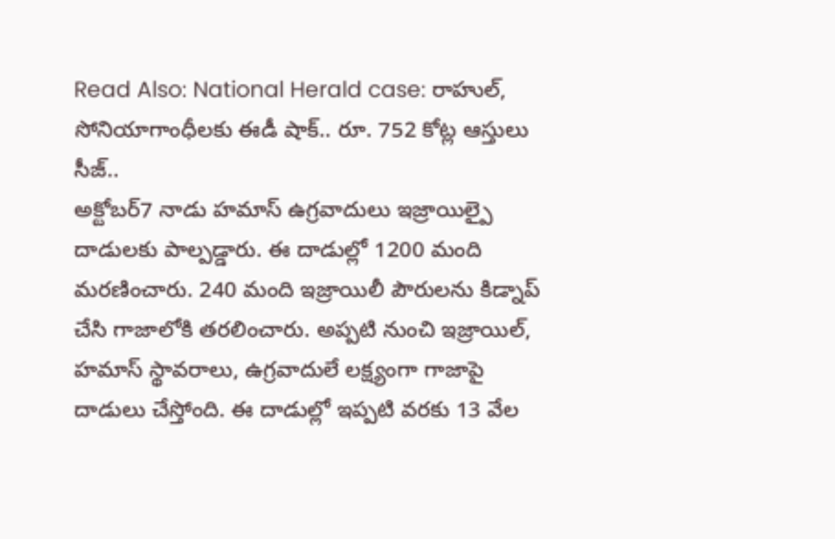Read Also: National Herald case: రాహుల్, సోనియాగాంధీలకు ఈడీ షాక్.. రూ. 752 కోట్ల ఆస్తులు సీజ్..
అక్టోబర్7 నాడు హమాస్ ఉగ్రవాదులు ఇజ్రాయిల్పై దాడులకు పాల్పడ్డారు. ఈ దాడుల్లో 1200 మంది మరణించారు. 240 మంది ఇజ్రాయిలీ పౌరులను కిడ్నాప్ చేసి గాజాలోకి తరలించారు. అప్పటి నుంచి ఇజ్రాయిల్, హమాస్ స్థావరాలు, ఉగ్రవాదులే లక్ష్యంగా గాజాపై దాడులు చేస్తోంది. ఈ దాడుల్లో ఇప్పటి వరకు 13 వేల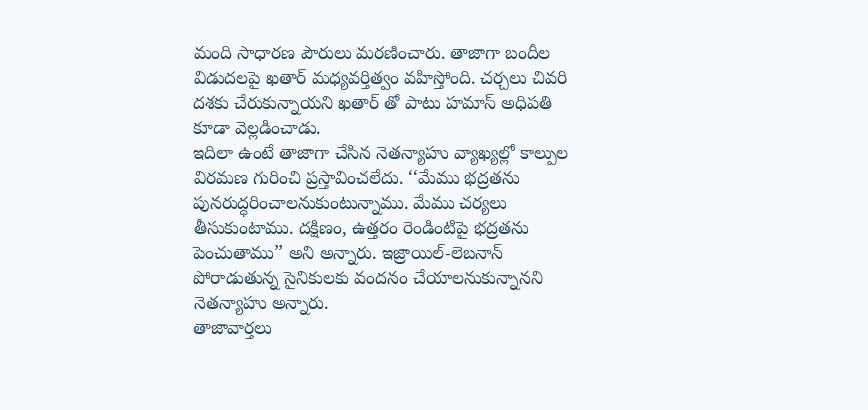మంది సాధారణ పౌరులు మరణించారు. తాజాగా బందీల విడుదలపై ఖతార్ మధ్యవర్తిత్వం వహిస్తోంది. చర్చలు చివరి దశకు చేరుకున్నాయని ఖతార్ తో పాటు హమాస్ అధిపతి కూడా వెల్లడించాడు.
ఇదిలా ఉంటే తాజాగా చేసిన నెతన్యాహు వ్యాఖ్యల్లో కాల్పుల విరమణ గురించి ప్రస్తావించలేదు. ‘‘మేము భద్రతను పునరుద్ధరించాలనుకుంటున్నాము. మేము చర్యలు తీసుకుంటాము. దక్షిణం, ఉత్తరం రెండింటిపై భద్రతను పెంచుతాము’’ అని అన్నారు. ఇజ్రాయిల్-లెబనాన్ పోరాడుతున్న సైనికులకు వందనం చేయాలనుకున్నానని నెతన్యాహు అన్నారు.
తాజావార్తలు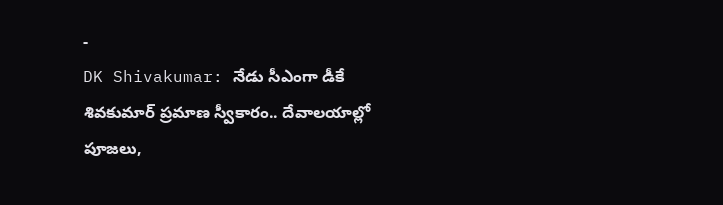-
DK Shivakumar: నేడు సీఎంగా డీకే శివకుమార్ ప్రమాణ స్వీకారం.. దేవాలయాల్లో పూజలు,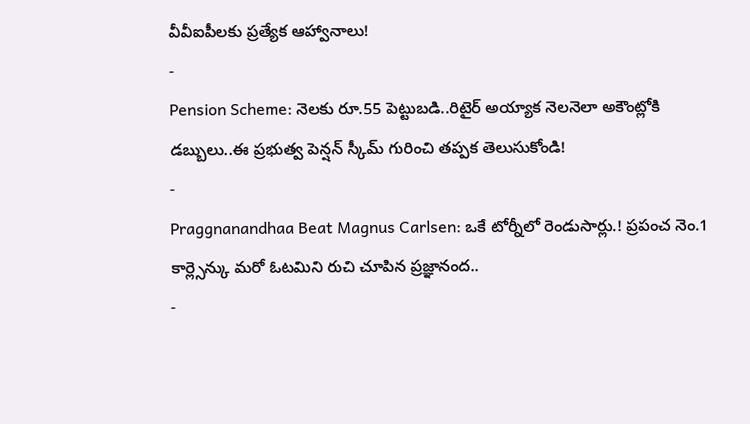వీవీఐపీలకు ప్రత్యేక ఆహ్వానాలు!
-
Pension Scheme: నెలకు రూ.55 పెట్టుబడి..రిటైర్ అయ్యాక నెలనెలా అకౌంట్లోకి డబ్బులు..ఈ ప్రభుత్వ పెన్షన్ స్కీమ్ గురించి తప్పక తెలుసుకోండి!
-
Praggnanandhaa Beat Magnus Carlsen: ఒకే టోర్నీలో రెండుసార్లు.! ప్రపంచ నెం.1 కార్ల్సెన్కు మరో ఓటమిని రుచి చూపిన ప్రజ్ఞానంద..
-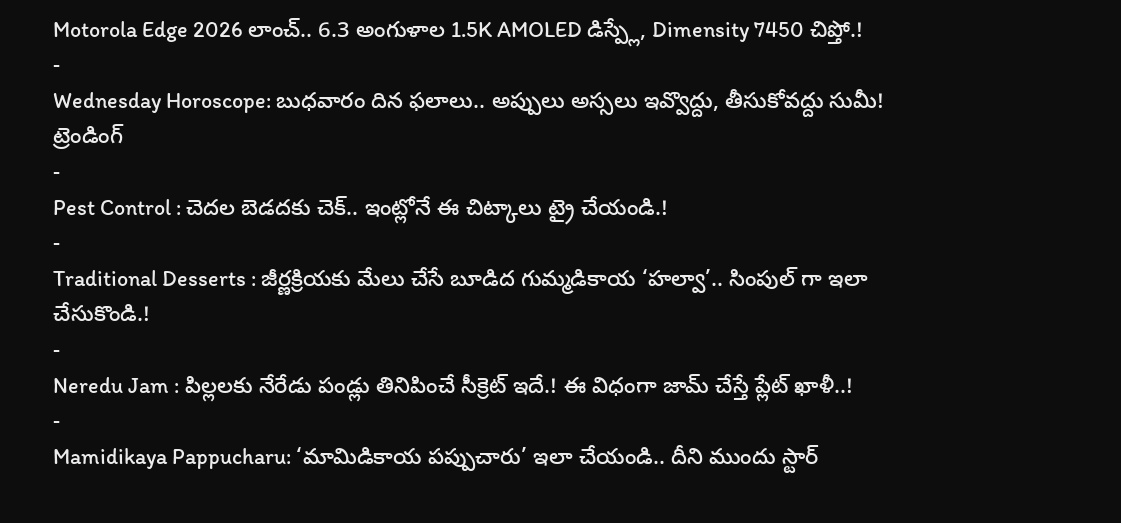Motorola Edge 2026 లాంచ్.. 6.3 అంగుళాల 1.5K AMOLED డిస్ప్లే, Dimensity 7450 చిప్తో.!
-
Wednesday Horoscope: బుధవారం దిన ఫలాలు.. అప్పులు అస్సలు ఇవ్వొద్దు, తీసుకోవద్దు సుమీ!
ట్రెండింగ్
-
Pest Control : చెదల బెడదకు చెక్.. ఇంట్లోనే ఈ చిట్కాలు ట్రై చేయండి.!
-
Traditional Desserts : జీర్ణక్రియకు మేలు చేసే బూడిద గుమ్మడికాయ ‘హల్వా’.. సింపుల్ గా ఇలా చేసుకొండి.!
-
Neredu Jam : పిల్లలకు నేరేడు పండ్లు తినిపించే సీక్రెట్ ఇదే.! ఈ విధంగా జామ్ చేస్తే ప్లేట్ ఖాళీ..!
-
Mamidikaya Pappucharu: ‘మామిడికాయ పప్పుచారు’ ఇలా చేయండి.. దీని ముందు స్టార్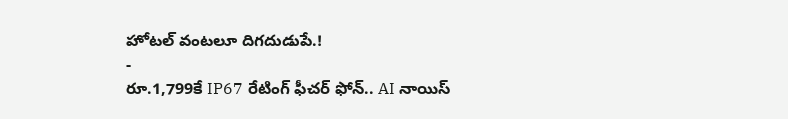హోటల్ వంటలూ దిగదుడుపే.!
-
రూ.1,799కే IP67 రేటింగ్ ఫీచర్ ఫోన్.. AI నాయిస్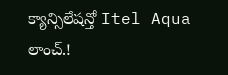క్యాన్సిలేషన్తో Itel Aqua లాంచ్.!